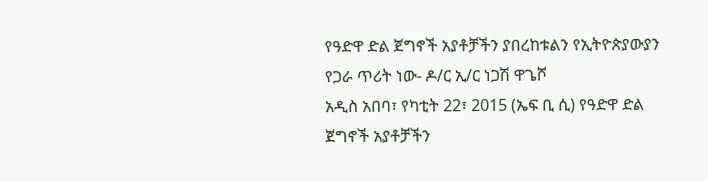የዓድዋ ድል ጀግኖች አያቶቻችን ያበረከቱልን የኢትዮጵያውያን የጋራ ጥሪት ነው- ዶ/ር ኢ/ር ነጋሽ ዋጌሾ
አዲስ አበባ፣ የካቲት 22፣ 2015 (ኤፍ ቢ ሲ) የዓድዋ ድል ጀግኖች አያቶቻችን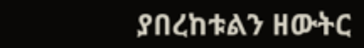ያበረከቱልን ዘውትር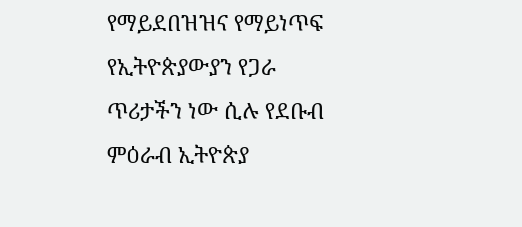የማይደበዝዝና የማይነጥፍ የኢትዮጵያውያን የጋራ ጥሪታችን ነው ሲሉ የደቡብ ምዕራብ ኢትዮጵያ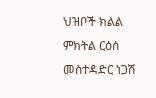ህዝቦች ክልል ምክትል ርዕሰ መስተዳድር ነጋሽ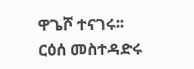ዋጌሾ ተናገሩ፡፡
ርዕሰ መስተዳድሩ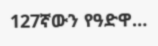127ኛውን የዓድዋ…